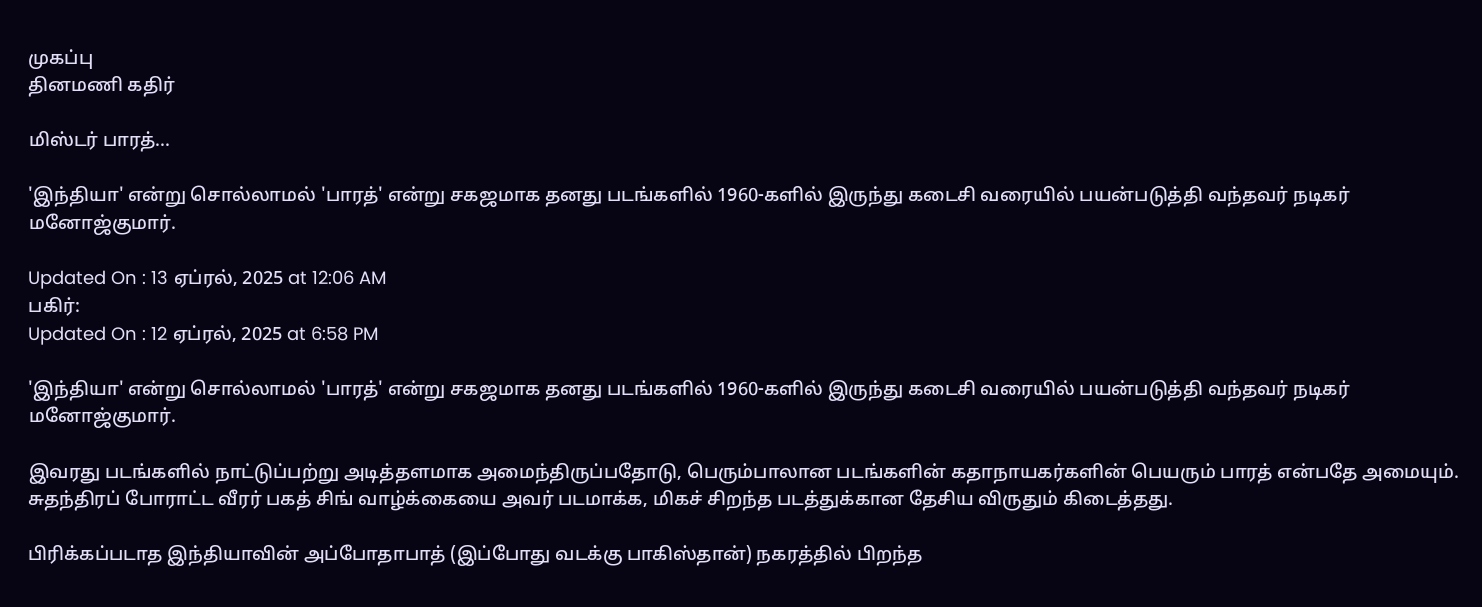முகப்பு
தினமணி கதிர்

மிஸ்டர் பாரத்...

'இந்தியா' என்று சொல்லாமல் 'பாரத்' என்று சகஜமாக தனது படங்களில் 1960-களில் இருந்து கடைசி வரையில் பயன்படுத்தி வந்தவர் நடிகர் மனோஜ்குமார்.

Updated On : 13 ஏப்ரல், 2025 at 12:06 AM
பகிர்:
Updated On : 12 ஏப்ரல், 2025 at 6:58 PM

'இந்தியா' என்று சொல்லாமல் 'பாரத்' என்று சகஜமாக தனது படங்களில் 1960-களில் இருந்து கடைசி வரையில் பயன்படுத்தி வந்தவர் நடிகர் மனோஜ்குமார்.

இவரது படங்களில் நாட்டுப்பற்று அடித்தளமாக அமைந்திருப்பதோடு, பெரும்பாலான படங்களின் கதாநாயகர்களின் பெயரும் பாரத் என்பதே அமையும். சுதந்திரப் போராட்ட வீரர் பகத் சிங் வாழ்க்கையை அவர் படமாக்க, மிகச் சிறந்த படத்துக்கான தேசிய விருதும் கிடைத்தது.

பிரிக்கப்படாத இந்தியாவின் அப்போதாபாத் (இப்போது வடக்கு பாகிஸ்தான்) நகரத்தில் பிறந்த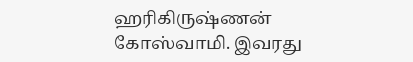ஹரிகிருஷ்ணன் கோஸ்வாமி. இவரது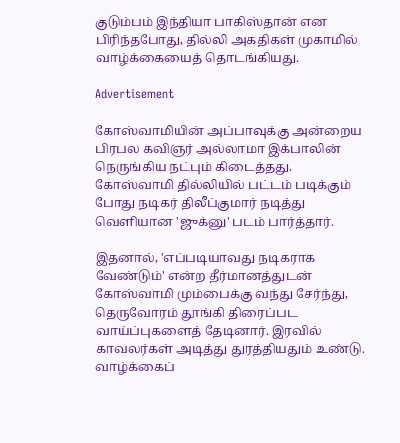குடும்பம் இந்தியா பாகிஸ்தான் என பிரிந்தபோது, தில்லி அகதிகள் முகாமில் வாழ்க்கையைத் தொடங்கியது.

Advertisement

கோஸ்வாமியின் அப்பாவுக்கு அன்றைய பிரபல கவிஞர் அல்லாமா இக்பாலின் நெருங்கிய நட்பும் கிடைத்தது. கோஸ்வாமி தில்லியில் பட்டம் படிக்கும் போது நடிகர் திலீப்குமார் நடித்து வெளியான 'ஜுக்னு' படம் பார்த்தார்.

இதனால், 'எப்படியாவது நடிகராக வேண்டும்' என்ற தீர்மானத்துடன் கோஸ்வாமி மும்பைக்கு வந்து சேர்ந்து, தெருவோரம் தூங்கி திரைப்பட வாய்ப்புகளைத் தேடினார். இரவில் காவலர்கள் அடித்து துரத்தியதும் உண்டு. வாழ்க்கைப்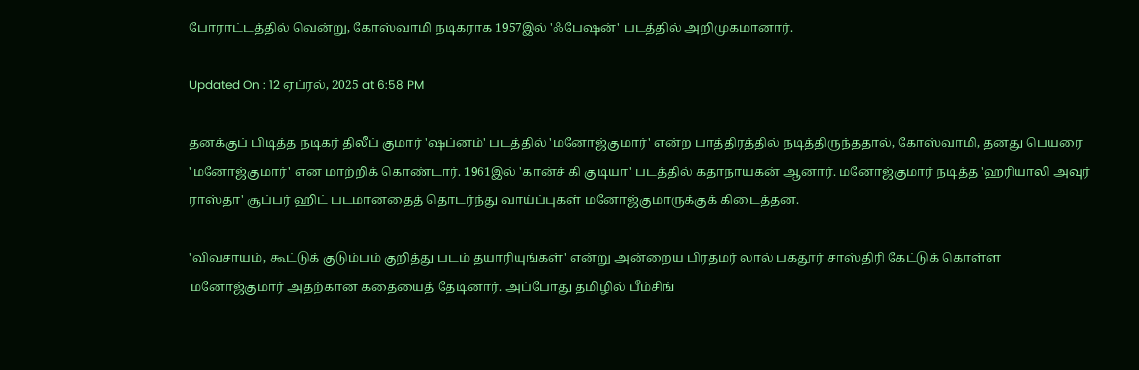போராட்டத்தில் வென்று, கோஸ்வாமி நடிகராக 1957இல் 'ஃபேஷன்' படத்தில் அறிமுகமானார்.

Updated On : 12 ஏப்ரல், 2025 at 6:58 PM

தனக்குப் பிடித்த நடிகர் திலீப் குமார் 'ஷப்னம்' படத்தில் 'மனோஜ்குமார்' என்ற பாத்திரத்தில் நடித்திருந்ததால், கோஸ்வாமி, தனது பெயரை 'மனோஜ்குமார்' என மாற்றிக் கொண்டார். 1961இல் 'கான்ச் கி குடியா' படத்தில் கதாநாயகன் ஆனார். மனோஜ்குமார் நடித்த 'ஹரியாலி அவுர் ராஸ்தா' சூப்பர் ஹிட் படமானதைத் தொடர்ந்து வாய்ப்புகள் மனோஜ்குமாருக்குக் கிடைத்தன.

'விவசாயம், கூட்டுக் குடும்பம் குறித்து படம் தயாரியுங்கள்' என்று அன்றைய பிரதமர் லால் பகதூர் சாஸ்திரி கேட்டுக் கொள்ள மனோஜ்குமார் அதற்கான கதையைத் தேடினார். அப்போது தமிழில் பீம்சிங்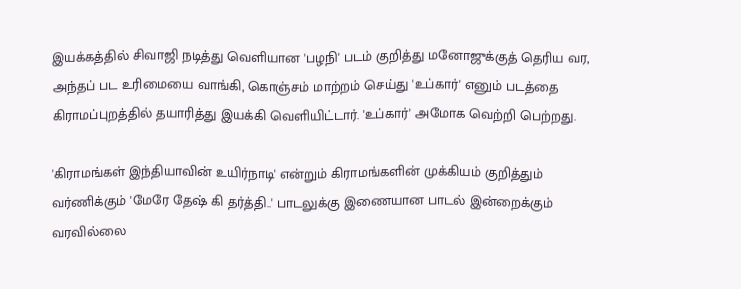இயக்கத்தில் சிவாஜி நடித்து வெளியான 'பழநி' படம் குறித்து மனோஜுக்குத் தெரிய வர, அந்தப் பட உரிமையை வாங்கி, கொஞ்சம் மாற்றம் செய்து 'உப்கார்' எனும் படத்தை கிராமப்புறத்தில் தயாரித்து இயக்கி வெளியிட்டார். 'உப்கார்' அமோக வெற்றி பெற்றது.

'கிராமங்கள் இந்தியாவின் உயிர்நாடி' என்றும் கிராமங்களின் முக்கியம் குறித்தும் வர்ணிக்கும் 'மேரே தேஷ் கி தர்த்தி..' பாடலுக்கு இணையான பாடல் இன்றைக்கும் வரவில்லை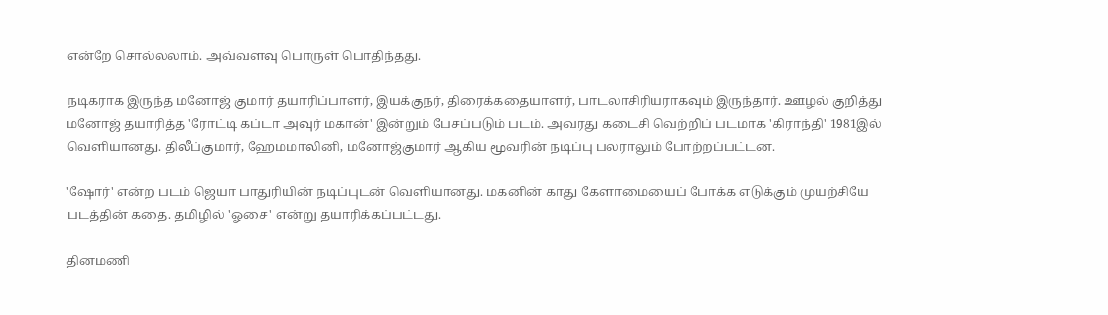என்றே சொல்லலாம். அவ்வளவு பொருள் பொதிந்தது.

நடிகராக இருந்த மனோஜ் குமார் தயாரிப்பாளர், இயக்குநர், திரைக்கதையாளர், பாடலாசிரியராகவும் இருந்தார். ஊழல் குறித்து மனோஜ் தயாரித்த 'ரோட்டி கப்டா அவுர் மகான்' இன்றும் பேசப்படும் படம். அவரது கடைசி வெற்றிப் படமாக 'கிராந்தி' 1981இல் வெளியானது. திலீப்குமார், ஹேமமாலினி, மனோஜ்குமார் ஆகிய மூவரின் நடிப்பு பலராலும் போற்றப்பட்டன.

'ஷோர்' என்ற படம் ஜெயா பாதுரியின் நடிப்புடன் வெளியானது. மகனின் காது கேளாமையைப் போக்க எடுக்கும் முயற்சியே படத்தின் கதை. தமிழில் 'ஓசை' என்று தயாரிக்கப்பட்டது.

தினமணி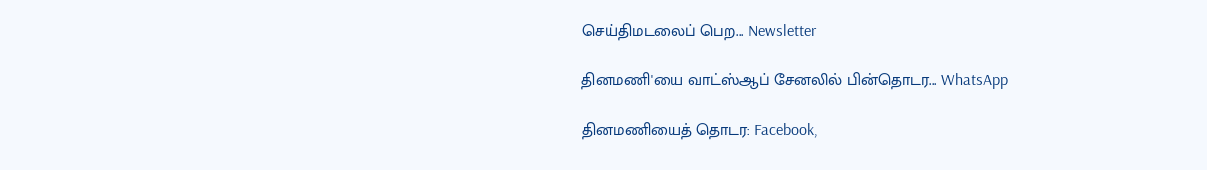செய்திமடலைப் பெற... Newsletter

தினமணி'யை வாட்ஸ்ஆப் சேனலில் பின்தொடர... WhatsApp

தினமணியைத் தொடர: Facebook,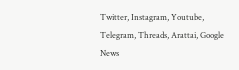Twitter, Instagram, Youtube, Telegram, Threads, Arattai, Google News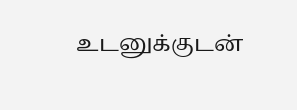உடனுக்குடன்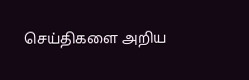செய்திகளை அறிய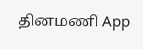தினமணி App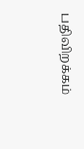பதிவிறக்கம்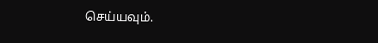செய்யவும்.